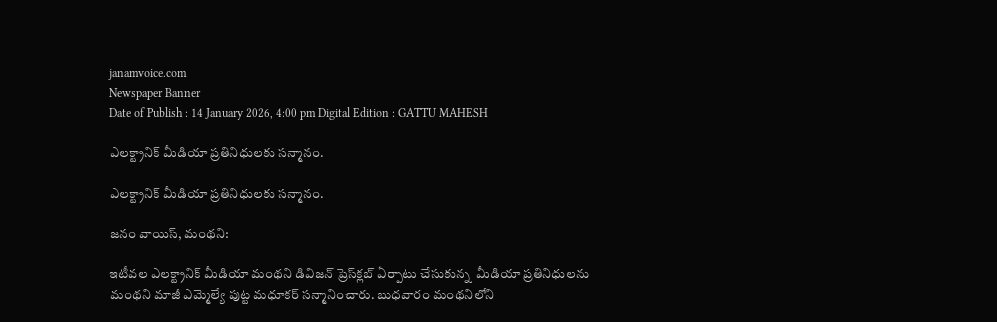janamvoice.com
Newspaper Banner
Date of Publish : 14 January 2026, 4:00 pm Digital Edition : GATTU MAHESH

ఎలక్ట్రానిక్‌ మీడియా ప్రతినిధులకు సన్మానం.

ఎలక్ట్రానిక్‌ మీడియా ప్రతినిధులకు సన్మానం.

జనం వాయిస్, మంథని:

ఇటీవల ఎలక్ట్రానిక్‌ మీడియా మంథని డివిజన్‌ ప్రెస్‌క్లబ్‌ ఏర్పాటు చేసుకున్న  మీడియా ప్రతినిధులను మంథని మాజీ ఎమ్మెల్యే పుట్ట మధూకర్‌ సన్మానించారు. బుధవారం మంథనిలోని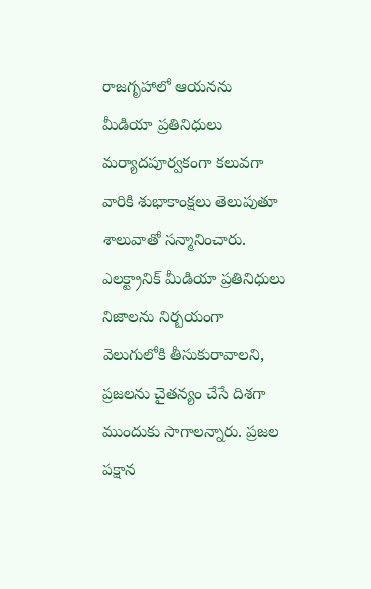రాజగృహాలో ఆయనను మీడియా ప్రతినిధులు మర్యాదపూర్వకంగా కలువగా వారికి శుభాకాంక్షలు తెలుపుతూ శాలువాతో సన్మానించారు. ఎలక్ట్రానిక్‌ మీడియా ప్రతినిధులు నిజాలను నిర్బయంగా వెలుగులోకి తీసుకురావాలని, ప్రజలను చైతన్యం చేసే దిశగా ముందుకు సాగాలన్నారు. ప్రజల పక్షాన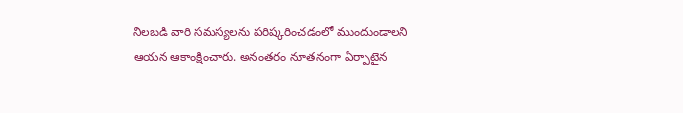నిలబడి వారి సమస్యలను పరిష్కరించడంలో ముందుండాలని ఆయన ఆకాంక్షించారు. అనంతరం నూతనంగా ఏర్పాటైన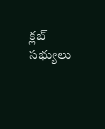క్లబ్‌ సభ్యులు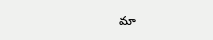మా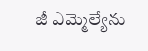జీ ఎమ్మెల్యేను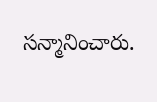సన్మానించారు.